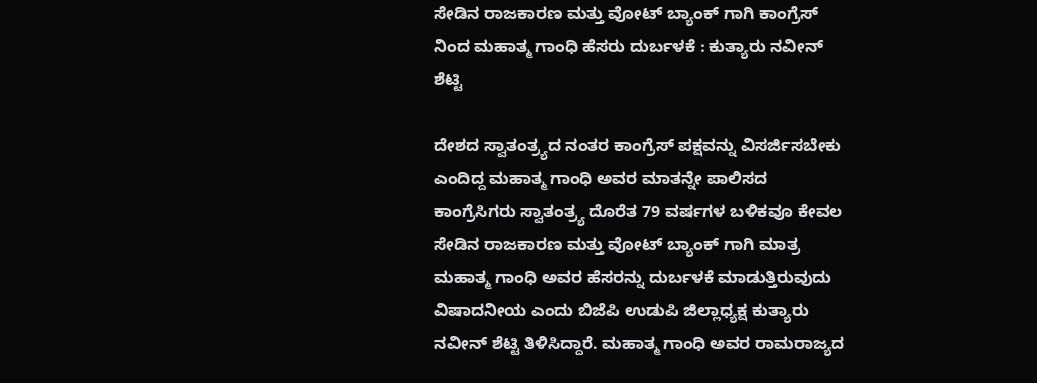ಸೇಡಿನ ರಾಜಕಾರಣ ಮತ್ತು ವೋಟ್ ಬ್ಯಾಂಕ್ ಗಾಗಿ ಕಾಂಗ್ರೆಸ್ ನಿಂದ ಮಹಾತ್ಮ ಗಾಂಧಿ ಹೆಸರು ದುರ್ಬಳಕೆ : ಕುತ್ಯಾರು ನವೀನ್ ಶೆಟ್ಟಿ

ದೇಶದ ಸ್ವಾತಂತ್ರ್ಯದ ನಂತರ ಕಾಂಗ್ರೆಸ್ ಪಕ್ಷವನ್ನು ವಿಸರ್ಜಿಸಬೇಕು ಎಂದಿದ್ದ ಮಹಾತ್ಮ ಗಾಂಧಿ ಅವರ ಮಾತನ್ನೇ ಪಾಲಿಸದ ಕಾಂಗ್ರೆಸಿಗರು ಸ್ವಾತಂತ್ರ್ಯ ದೊರೆತ 79 ವರ್ಷಗಳ ಬಳಿಕವೂ ಕೇವಲ ಸೇಡಿನ ರಾಜಕಾರಣ ಮತ್ತು ವೋಟ್ ಬ್ಯಾಂಕ್ ಗಾಗಿ ಮಾತ್ರ ಮಹಾತ್ಮ ಗಾಂಧಿ ಅವರ ಹೆಸರನ್ನು ದುರ್ಬಳಕೆ ಮಾಡುತ್ತಿರುವುದು ವಿಷಾದನೀಯ ಎಂದು ಬಿಜೆಪಿ ಉಡುಪಿ ಜಿಲ್ಲಾಧ್ಯಕ್ಷ ಕುತ್ಯಾರು ನವೀನ್ ಶೆಟ್ಟಿ ತಿಳಿಸಿದ್ದಾರೆ. ಮಹಾತ್ಮ ಗಾಂಧಿ ಅವರ ರಾಮರಾಜ್ಯದ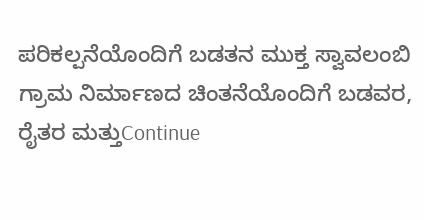ಪರಿಕಲ್ಪನೆಯೊಂದಿಗೆ ಬಡತನ ಮುಕ್ತ ಸ್ವಾವಲಂಬಿ ಗ್ರಾಮ ನಿರ್ಮಾಣದ ಚಿಂತನೆಯೊಂದಿಗೆ ಬಡವರ, ರೈತರ ಮತ್ತುContinue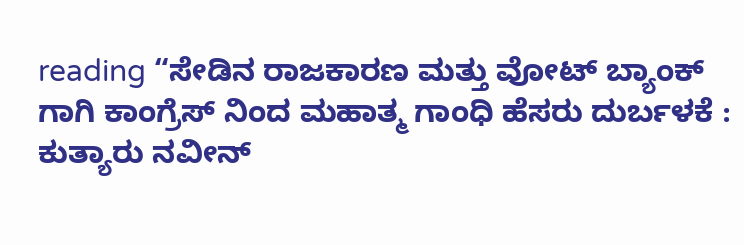reading “ಸೇಡಿನ ರಾಜಕಾರಣ ಮತ್ತು ವೋಟ್ ಬ್ಯಾಂಕ್ ಗಾಗಿ ಕಾಂಗ್ರೆಸ್ ನಿಂದ ಮಹಾತ್ಮ ಗಾಂಧಿ ಹೆಸರು ದುರ್ಬಳಕೆ : ಕುತ್ಯಾರು ನವೀನ್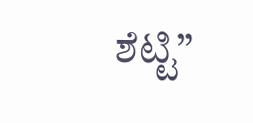ಶೆಟ್ಟಿ”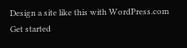Design a site like this with WordPress.com
Get started